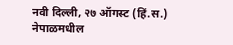नवी दिल्ली, २७ ऑगस्ट (हिं.स.) नेपाळमधील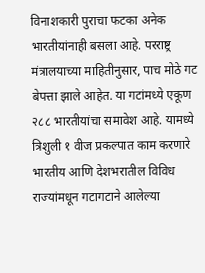विनाशकारी पुराचा फटका अनेक भारतीयांनाही बसला आहे. परराष्ट्र मंत्रालयाच्या माहितीनुसार, पाच मोठे गट बेपत्ता झाले आहेत. या गटांमध्ये एकूण २८८ भारतीयांचा समावेश आहे. यामध्ये त्रिशुली १ वीज प्रकल्पात काम करणारे भारतीय आणि देशभरातील विविध राज्यांमधून गटागटाने आलेल्या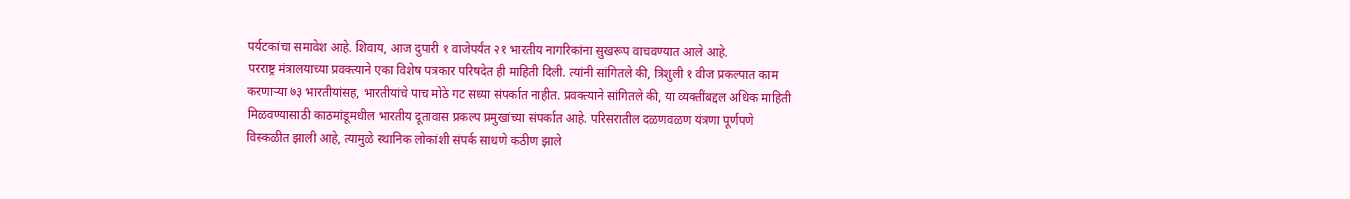पर्यटकांचा समावेश आहे. शिवाय, आज दुपारी १ वाजेपर्यंत २१ भारतीय नागरिकांना सुखरूप वाचवण्यात आले आहे.
परराष्ट्र मंत्रालयाच्या प्रवक्त्याने एका विशेष पत्रकार परिषदेत ही माहिती दिली. त्यांनी सांगितले की, त्रिशुली १ वीज प्रकल्पात काम करणाऱ्या ७३ भारतीयांसह, भारतीयांचे पाच मोठे गट सध्या संपर्कात नाहीत. प्रवक्त्याने सांगितले की, या व्यक्तींबद्दल अधिक माहिती मिळवण्यासाठी काठमांडूमधील भारतीय दूतावास प्रकल्प प्रमुखांच्या संपर्कात आहे. परिसरातील दळणवळण यंत्रणा पूर्णपणे विस्कळीत झाली आहे, त्यामुळे स्थानिक लोकांशी संपर्क साधणे कठीण झाले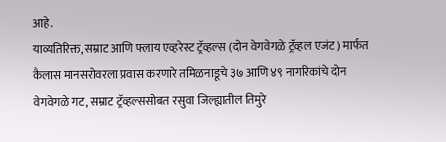आहे.
याव्यतिरिक्त, सम्राट आणि फ्लाय एव्हरेस्ट ट्रॅव्हल्स (दोन वेगवेगळे ट्रॅव्हल एजंट) मार्फत कैलास मानसरोवरला प्रवास करणारे तमिळनाडूचे ३७ आणि ४९ नागरिकांचे दोन वेगवेगळे गट, सम्राट ट्रॅव्हल्ससोबत रसुवा जिल्ह्यातील तिमुरे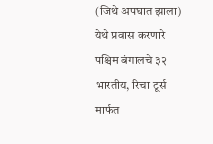(जिथे अपघात झाला) येथे प्रवास करणारे पश्चिम बंगालचे ३२ भारतीय, रिचा टूर्स मार्फत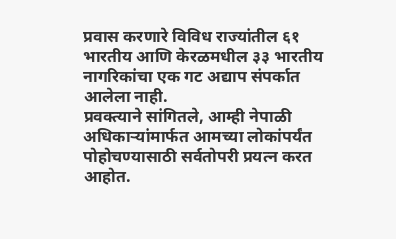प्रवास करणारे विविध राज्यांतील ६१ भारतीय आणि केरळमधील ३३ भारतीय नागरिकांचा एक गट अद्याप संपर्कात आलेला नाही.
प्रवक्त्याने सांगितले, आम्ही नेपाळी अधिकाऱ्यांमार्फत आमच्या लोकांपर्यंत पोहोचण्यासाठी सर्वतोपरी प्रयत्न करत आहोत.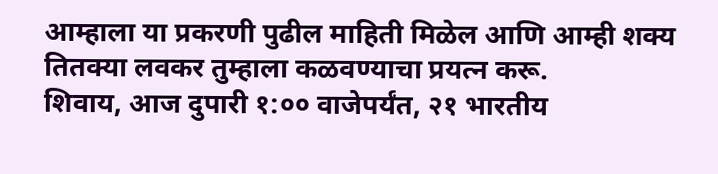आम्हाला या प्रकरणी पुढील माहिती मिळेल आणि आम्ही शक्य तितक्या लवकर तुम्हाला कळवण्याचा प्रयत्न करू.
शिवाय, आज दुपारी १:०० वाजेपर्यंत, २१ भारतीय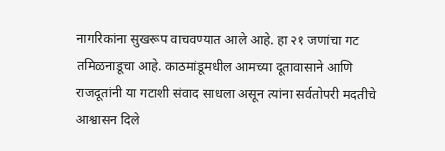नागरिकांना सुखरूप वाचवण्यात आले आहे. हा २१ जणांचा गट तमिळनाडूचा आहे. काठमांडूमधील आमच्या दूतावासाने आणि राजदूतांनी या गटाशी संवाद साधला असून त्यांना सर्वतोपरी मदतीचे आश्वासन दिले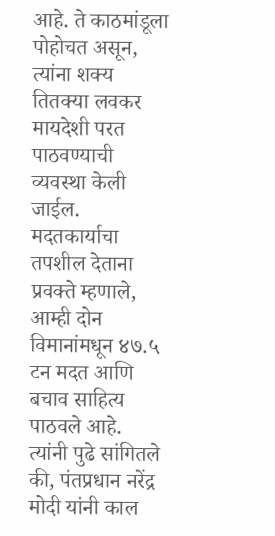आहे. ते काठमांडूला पोहोचत असून, त्यांना शक्य तितक्या लवकर मायदेशी परत पाठवण्याची व्यवस्था केली जाईल.
मदतकार्याचा तपशील देताना प्रवक्ते म्हणाले, आम्ही दोन विमानांमधून ४७.५ टन मदत आणि बचाव साहित्य पाठवले आहे. त्यांनी पुढे सांगितले की, पंतप्रधान नरेंद्र मोदी यांनी काल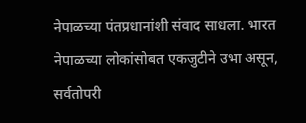नेपाळच्या पंतप्रधानांशी संवाद साधला. भारत नेपाळच्या लोकांसोबत एकजुटीने उभा असून, सर्वतोपरी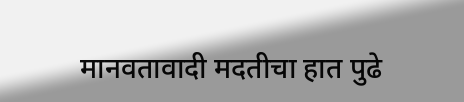मानवतावादी मदतीचा हात पुढे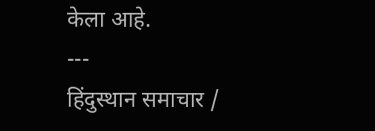केला आहे.
---
हिंदुस्थान समाचार /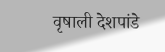वृषाली देशपांडे